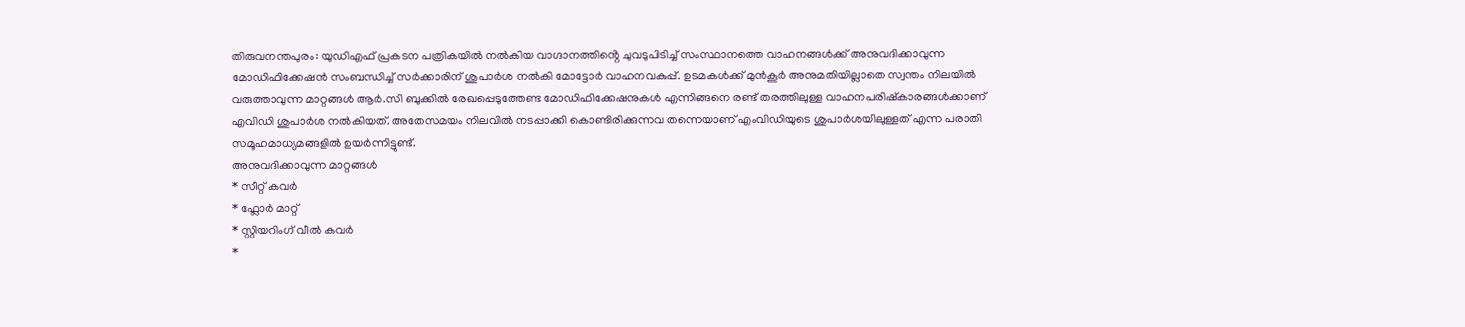തിരുവനന്തപുരം: യുഡിഎഫ് പ്രകടന പത്രികയിൽ നൽകിയ വാഗ്ദാനത്തിൻ്റെ ചുവടുപിടിച്ച് സംസ്ഥാനത്തെ വാഹനങ്ങൾക്ക് അനുവദിക്കാവുന്ന മോഡിഫിക്കേഷൻ സംബന്ധിച്ച് സർക്കാരിന് ശുപാർശ നൽകി മോട്ടോർ വാഹനവകുപ്പ്. ഉടമകൾക്ക് മുൻകൂർ അനുമതിയില്ലാതെ സ്വന്തം നിലയിൽ വരുത്താവുന്ന മാറ്റങ്ങൾ ആർ.സി ബുക്കിൽ രേഖപ്പെടുത്തേണ്ട മോഡിഫിക്കേഷനുകൾ എന്നിങ്ങനെ രണ്ട് തരത്തിലുള്ള വാഹനപരിഷ്കാരങ്ങൾക്കാണ് എവിഡി ശുപാർശ നൽകിയത്. അതേസമയം നിലവിൽ നടപ്പാക്കി കൊണ്ടിരിക്കുന്നവ തന്നെയാണ് എംവിഡിയുടെ ശുപാർശയിലുള്ളത് എന്ന പരാതി സമൂഹമാധ്യമങ്ങളിൽ ഉയർന്നിട്ടുണ്ട്.
അനുവദിക്കാവുന്ന മാറ്റങ്ങൾ
* സീറ്റ് കവർ
* ഫ്ലോർ മാറ്റ്
* സ്റ്റിയറിംഗ് വീൽ കവർ
*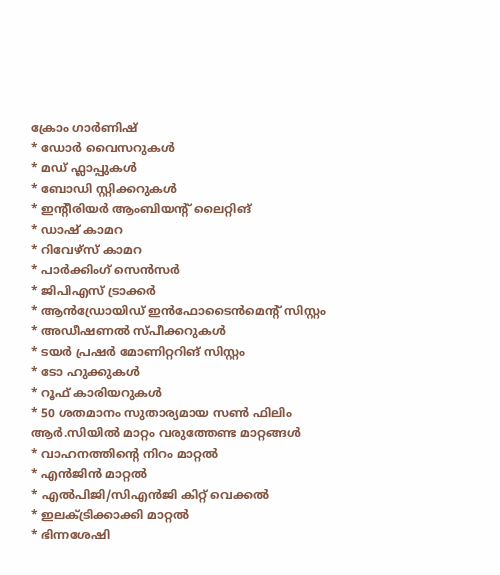ക്രോം ഗാർണിഷ്
* ഡോർ വൈസറുകൾ
* മഡ് ഫ്ലാപ്പുകൾ
* ബോഡി സ്റ്റിക്കറുകൾ
* ഇന്റീരിയർ ആംബിയന്റ് ലൈറ്റിങ്
* ഡാഷ് കാമറ
* റിവേഴ്സ് കാമറ
* പാർക്കിംഗ് സെൻസർ
* ജിപിഎസ് ട്രാക്കർ
* ആൻഡ്രോയിഡ് ഇൻഫോടൈൻമെന്റ് സിസ്റ്റം
* അഡീഷണൽ സ്പീക്കറുകൾ
* ടയർ പ്രഷർ മോണിറ്ററിങ് സിസ്റ്റം
* ടോ ഹുക്കുകൾ
* റൂഫ് കാരിയറുകൾ
* 50 ശതമാനം സുതാര്യമായ സൺ ഫിലിം
ആർ.സിയിൽ മാറ്റം വരുത്തേണ്ട മാറ്റങ്ങൾ
* വാഹനത്തിന്റെ നിറം മാറ്റൽ
* എൻജിൻ മാറ്റൽ
* എൽപിജി/സിഎൻജി കിറ്റ് വെക്കൽ
* ഇലക്ട്രിക്കാക്കി മാറ്റൽ
* ഭിന്നശേഷി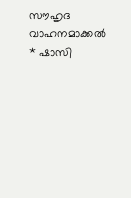സൗഹൃദ വാഹനമാക്കൽ
* ഷാസി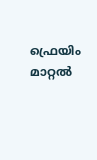ഫ്രെയിം മാറ്റൽ